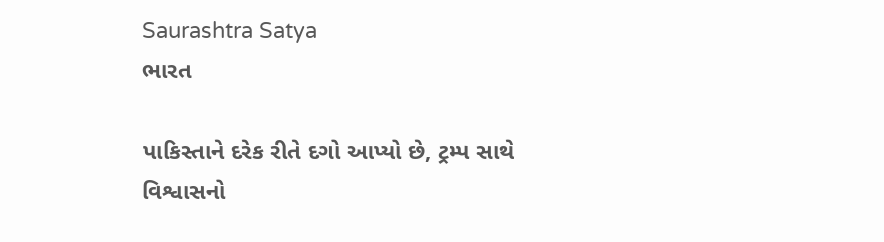Saurashtra Satya
ભારત

પાકિસ્તાને દરેક રીતે દગો આપ્યો છે, ટ્રમ્પ સાથે વિશ્વાસનો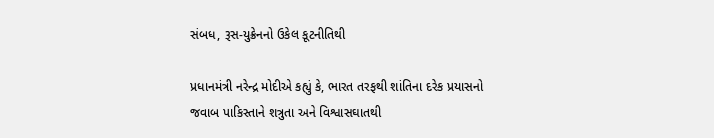સંબધ, રૂસ-યુક્રેનનો ઉકેલ કૂટનીતિથી

પ્રધાનમંત્રી નરેન્દ્ર મોદીએ કહ્યું કે, ભારત તરફથી શાંતિના દરેક પ્રયાસનો જવાબ પાકિસ્તાને શત્રુતા અને વિશ્વાસઘાતથી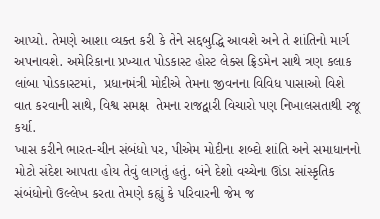આપ્યો. તેમણે આશા વ્યક્ત કરી કે તેને સદ્દબુદ્ધિ આવશે અને તે શાંતિનો માર્ગ અપનાવશે. અમેરિકાના પ્રખ્યાત પોડકાસ્ટ હોસ્ટ લેક્સ ફ્રિડમેન સાથે ત્રણ કલાક લાંબા પોડકાસ્ટમાં,  પ્રધાનમંત્રી મોદીએ તેમના જીવનના વિવિધ પાસાઓ વિશે વાત કરવાની સાથે, વિશ્વ સમક્ષ  તેમના રાજદ્વારી વિચારો પણ નિખાલસતાથી રજૂ કર્યા.
ખાસ કરીને ભારત-ચીન સંબંધો પર, પીએમ મોદીના શબ્દો શાંતિ અને સમાધાનનો મોટો સંદેશ આપતા હોય તેવું લાગતું હતું. બંને દેશો વચ્ચેના ઊંડા સાંસ્કૃતિક સંબંધોનો ઉલ્લેખ કરતા તેમણે કહ્યું કે પરિવારની જેમ જ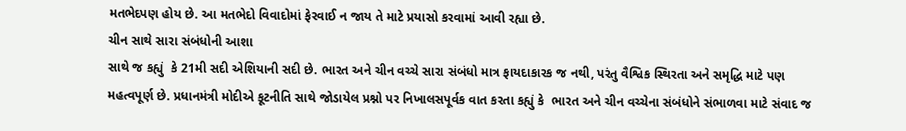મતભેદપણ હોય છે. આ મતભેદો વિવાદોમાં ફેરવાઈ ન જાય તે માટે પ્રયાસો કરવામાં આવી રહ્યા છે.
ચીન સાથે સારા સંબંધોની આશા
સાથે જ કહ્યું  કે 21મી સદી એશિયાની સદી છે. ભારત અને ચીન વચ્ચે સારા સંબંધો માત્ર ફાયદાકારક જ નથી, પરંતુ વૈશ્વિક સ્થિરતા અને સમૃદ્ધિ માટે પણ મહત્વપૂર્ણ છે. પ્રધાનમંત્રી મોદીએ કૂટનીતિ સાથે જોડાયેલ પ્રશ્નો પર નિખાલસપૂર્વક વાત કરતા કહ્યું કે  ભારત અને ચીન વચ્ચેના સંબંધોને સંભાળવા માટે સંવાદ જ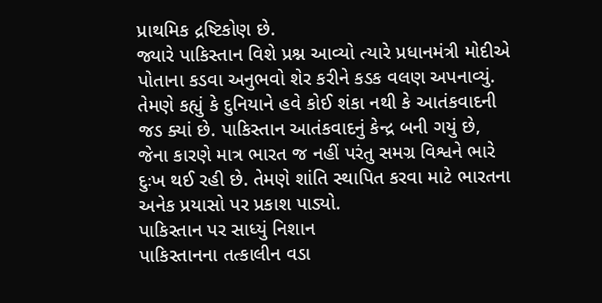પ્રાથમિક દ્રષ્ટિકોણ છે.
જ્યારે પાકિસ્તાન વિશે પ્રશ્ન આવ્યો ત્યારે પ્રધાનમંત્રી મોદીએ પોતાના કડવા અનુભવો શેર કરીને કડક વલણ અપનાવ્યું. તેમણે કહ્યું કે દુનિયાને હવે કોઈ શંકા નથી કે આતંકવાદની જડ ક્યાં છે. પાકિસ્તાન આતંકવાદનું કેન્દ્ર બની ગયું છે, જેના કારણે માત્ર ભારત જ નહીં પરંતુ સમગ્ર વિશ્વને ભારે દુઃખ થઈ રહી છે. તેમણે શાંતિ સ્થાપિત કરવા માટે ભારતના અનેક પ્રયાસો પર પ્રકાશ પાડ્યો.
પાકિસ્તાન પર સાધ્યું નિશાન
પાકિસ્તાનના તત્કાલીન વડા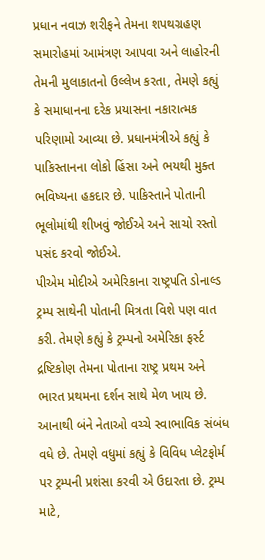પ્રધાન નવાઝ શરીફને તેમના શપથગ્રહણ સમારોહમાં આમંત્રણ આપવા અને લાહોરની તેમની મુલાકાતનો ઉલ્લેખ કરતા, તેમણે કહ્યું કે સમાધાનના દરેક પ્રયાસના નકારાત્મક પરિણામો આવ્યા છે. પ્રધાનમંત્રીએ કહ્યું કે પાકિસ્તાનના લોકો હિંસા અને ભયથી મુક્ત ભવિષ્યના હકદાર છે. પાકિસ્તાને પોતાની ભૂલોમાંથી શીખવું જોઈએ અને સાચો રસ્તો પસંદ કરવો જોઈએ.
પીએમ મોદીએ અમેરિકાના રાષ્ટ્રપતિ ડોનાલ્ડ ટ્રમ્પ સાથેની પોતાની મિત્રતા વિશે પણ વાત કરી. તેમણે કહ્યું કે ટ્રમ્પનો અમેરિકા ફર્સ્ટ દ્રષ્ટિકોણ તેમના પોતાના રાષ્ટ્ર પ્રથમ અને ભારત પ્રથમના દર્શન સાથે મેળ ખાય છે. આનાથી બંને નેતાઓ વચ્ચે સ્વાભાવિક સંબંધ વધે છે. તેમણે વધુમાં કહ્યું કે વિવિધ પ્લેટફોર્મ પર ટ્રમ્પની પ્રશંસા કરવી એ ઉદારતા છે. ટ્રમ્પ માટે,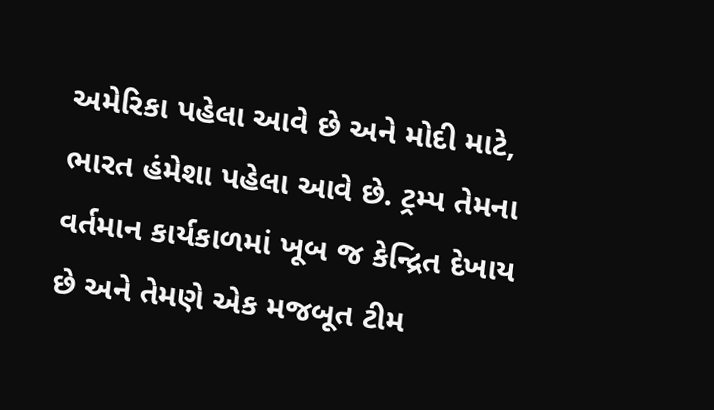અમેરિકા પહેલા આવે છે અને મોદી માટે, ભારત હંમેશા પહેલા આવે છે. ટ્રમ્પ તેમના વર્તમાન કાર્યકાળમાં ખૂબ જ કેન્દ્રિત દેખાય છે અને તેમણે એક મજબૂત ટીમ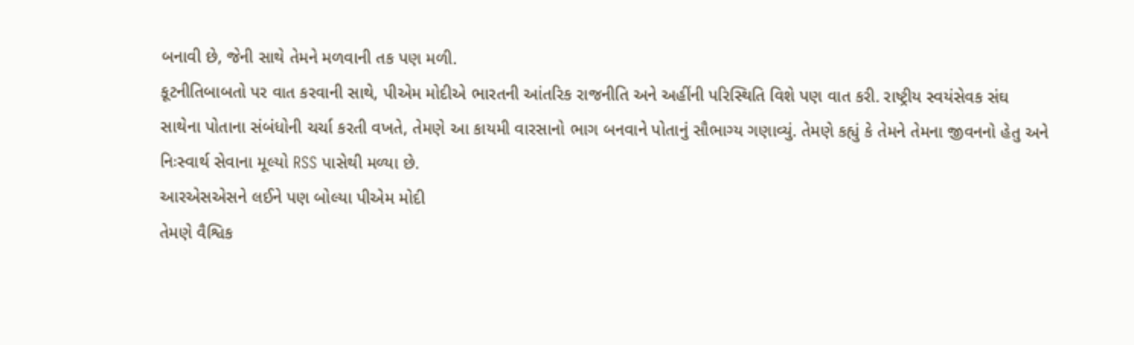બનાવી છે, જેની સાથે તેમને મળવાની તક પણ મળી.
કૂટનીતિબાબતો પર વાત કરવાની સાથે, પીએમ મોદીએ ભારતની આંતરિક રાજનીતિ અને અહીંની પરિસ્થિતિ વિશે પણ વાત કરી. રાષ્ટ્રીય સ્વયંસેવક સંઘ સાથેના પોતાના સંબંધોની ચર્ચા કરતી વખતે, તેમણે આ કાયમી વારસાનો ભાગ બનવાને પોતાનું સૌભાગ્ય ગણાવ્યું. તેમણે કહ્યું કે તેમને તેમના જીવનનો હેતુ અને નિઃસ્વાર્થ સેવાના મૂલ્યો RSS પાસેથી મળ્યા છે.
આરએસએસને લઈને પણ બોલ્યા પીએમ મોદી
તેમણે વૈશ્વિક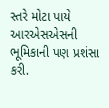સ્તરે મોટા પાયે આરએસએસની ભૂમિકાની પણ પ્રશંસા કરી.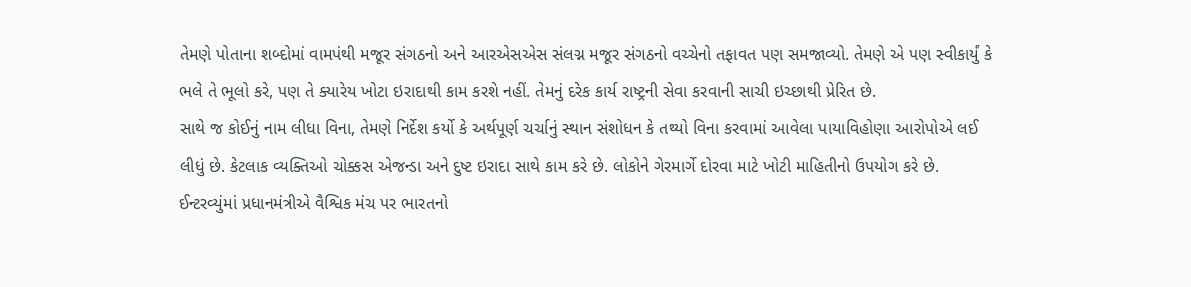તેમણે પોતાના શબ્દોમાં વામપંથી મજૂર સંગઠનો અને આરએસએસ સંલગ્ન મજૂર સંગઠનો વચ્ચેનો તફાવત પણ સમજાવ્યો. તેમણે એ પણ સ્વીકાર્યું કે ભલે તે ભૂલો કરે, પણ તે ક્યારેય ખોટા ઇરાદાથી કામ કરશે નહીં. તેમનું દરેક કાર્ય રાષ્ટ્રની સેવા કરવાની સાચી ઇચ્છાથી પ્રેરિત છે.
સાથે જ કોઈનું નામ લીધા વિના, તેમણે નિર્દેશ કર્યો કે અર્થપૂર્ણ ચર્ચાનું સ્થાન સંશોધન કે તથ્યો વિના કરવામાં આવેલા પાયાવિહોણા આરોપોએ લઈ લીધું છે. કેટલાક વ્યક્તિઓ ચોક્કસ એજન્ડા અને દુષ્ટ ઇરાદા સાથે કામ કરે છે. લોકોને ગેરમાર્ગે દોરવા માટે ખોટી માહિતીનો ઉપયોગ કરે છે. ઈન્ટરવ્યુંમાં પ્રધાનમંત્રીએ વૈશ્વિક મંચ પર ભારતનો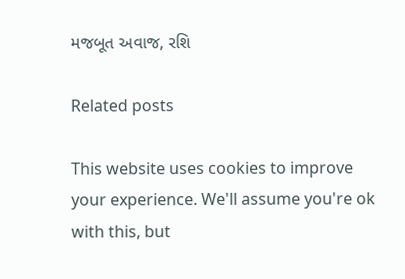મજબૂત અવાજ, રશિ

Related posts

This website uses cookies to improve your experience. We'll assume you're ok with this, but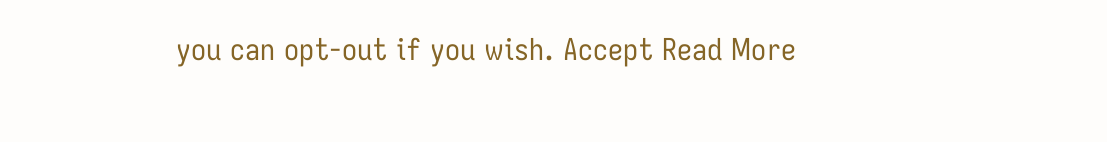you can opt-out if you wish. Accept Read More